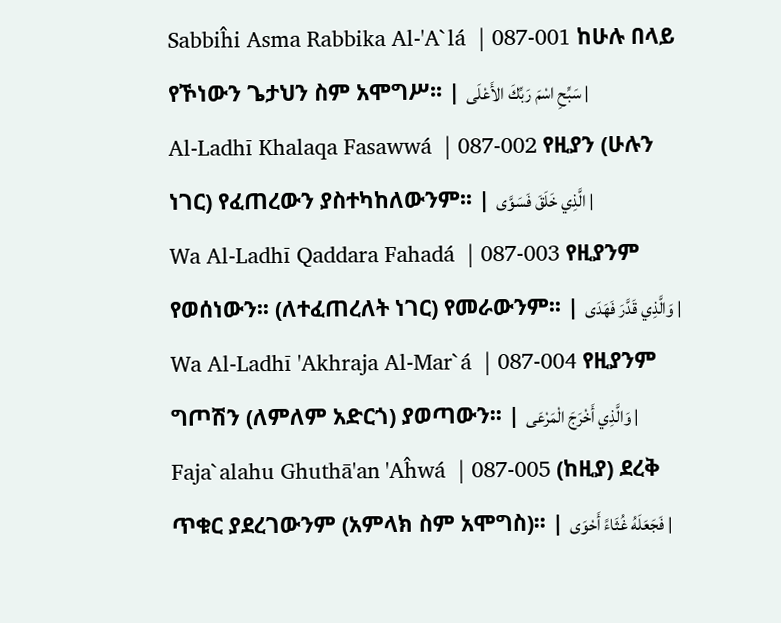Sabbiĥi Asma Rabbika Al-'A`lá  | 087-001 ከሁሉ በላይ የኾነውን ጌታህን ስም አሞግሥ፡፡ | سَبِّحِ اسْمَ رَبِّكَ الأَعْلَى |
Al-Ladhī Khalaqa Fasawwá  | 087-002 የዚያን (ሁሉን ነገር) የፈጠረውን ያስተካከለውንም፡፡ | الَّذِي خَلَقَ فَسَوَّى |
Wa Al-Ladhī Qaddara Fahadá  | 087-003 የዚያንም የወሰነውን፡፡ (ለተፈጠረለት ነገር) የመራውንም፡፡ | وَالَّذِي قَدَّرَ فَهَدَى |
Wa Al-Ladhī 'Akhraja Al-Mar`á  | 087-004 የዚያንም ግጦሽን (ለምለም አድርጎ) ያወጣውን፡፡ | وَالَّذِي أَخْرَجَ الْمَرْعَى |
Faja`alahu Ghuthā'an 'Aĥwá  | 087-005 (ከዚያ) ደረቅ ጥቁር ያደረገውንም (አምላክ ስም አሞግስ)፡፡ | فَجَعَلَهُ غُثَاءً أَحْوَى |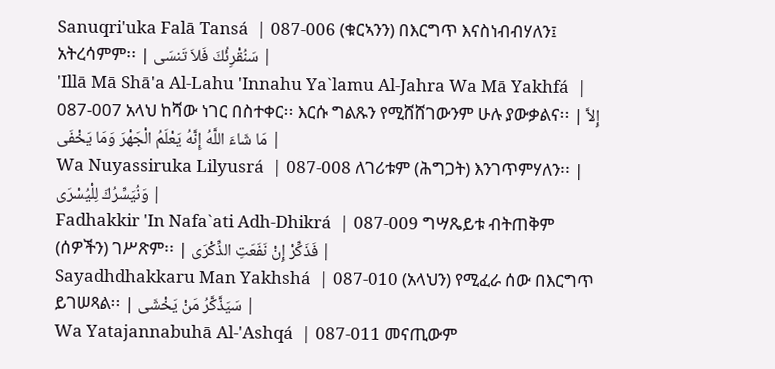Sanuqri'uka Falā Tansá  | 087-006 (ቁርኣንን) በእርግጥ እናስነብብሃለን፤ አትረሳምም፡፡ | سَنُقْرِئُكَ فَلاَ تَنسَى |
'Illā Mā Shā'a Al-Lahu 'Innahu Ya`lamu Al-Jahra Wa Mā Yakhfá  | 087-007 አላህ ከሻው ነገር በስተቀር፡፡ እርሱ ግልጹን የሚሸሸገውንም ሁሉ ያውቃልና፡፡ | إِلاَّ مَا شَاءَ اللَّهُ إِنَّهُ يَعْلَمُ الْجَهْرَ وَمَا يَخْفَى |
Wa Nuyassiruka Lilyusrá  | 087-008 ለገሪቱም (ሕግጋት) እንገጥምሃለን፡፡ | وَنُيَسِّرُكَ لِلْيُسْرَى |
Fadhakkir 'In Nafa`ati Adh-Dhikrá  | 087-009 ግሣጼይቱ ብትጠቅም (ሰዎችን) ገሥጽም፡፡ | فَذَكِّرْ إِنْ نَفَعَتِ الذِّكْرَى |
Sayadhdhakkaru Man Yakhshá  | 087-010 (አላህን) የሚፈራ ሰው በእርግጥ ይገሠጻል፡፡ | سَيَذَّكَّرُ مَنْ يَخْشَى |
Wa Yatajannabuhā Al-'Ashqá  | 087-011 መናጢውም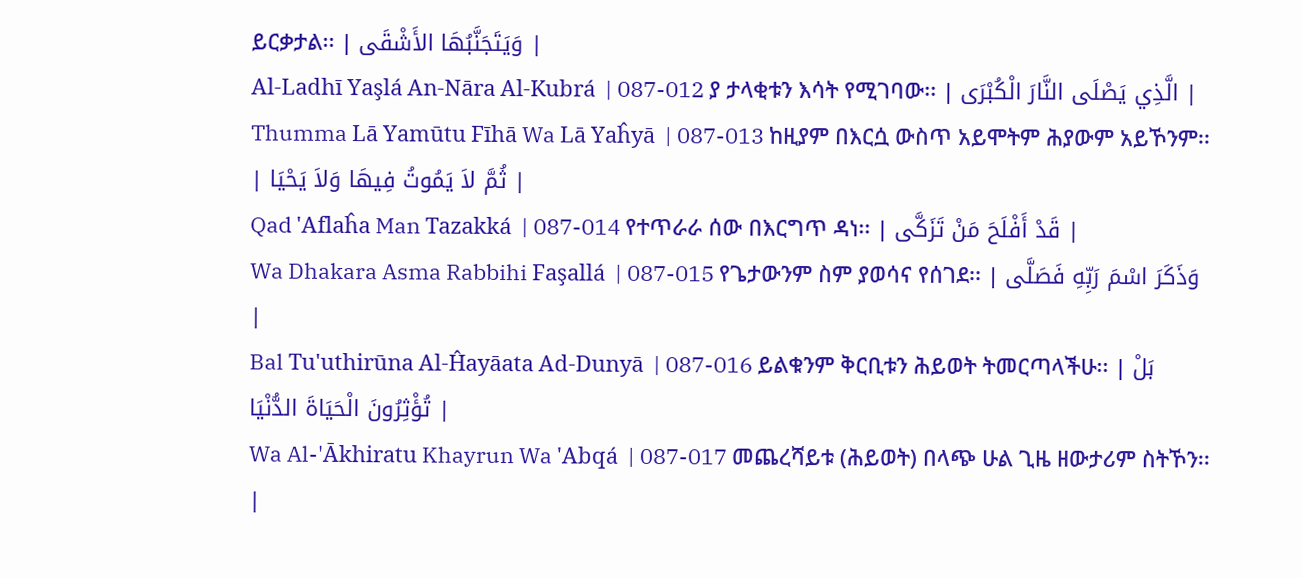ይርቃታል፡፡ | وَيَتَجَنَّبُهَا الأَشْقَى |
Al-Ladhī Yaşlá An-Nāra Al-Kubrá  | 087-012 ያ ታላቂቱን እሳት የሚገባው፡፡ | الَّذِي يَصْلَى النَّارَ الْكُبْرَى |
Thumma Lā Yamūtu Fīhā Wa Lā Yaĥyā  | 087-013 ከዚያም በእርሷ ውስጥ አይሞትም ሕያውም አይኾንም፡፡ | ثُمَّ لاَ يَمُوتُ فِيهَا وَلاَ يَحْيَا |
Qad 'Aflaĥa Man Tazakká  | 087-014 የተጥራራ ሰው በእርግጥ ዳነ፡፡ | قَدْ أَفْلَحَ مَنْ تَزَكَّى |
Wa Dhakara Asma Rabbihi Faşallá  | 087-015 የጌታውንም ስም ያወሳና የሰገደ፡፡ | وَذَكَرَ اسْمَ رَبِّهِ فَصَلَّى |
Bal Tu'uthirūna Al-Ĥayāata Ad-Dunyā  | 087-016 ይልቁንም ቅርቢቱን ሕይወት ትመርጣላችሁ፡፡ | بَلْ تُؤْثِرُونَ الْحَيَاةَ الدُّنْيَا |
Wa Al-'Ākhiratu Khayrun Wa 'Abqá  | 087-017 መጨረሻይቱ (ሕይወት) በላጭ ሁል ጊዜ ዘውታሪም ስትኾን፡፡ |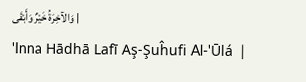وَالآخِرَةُ خَيْرٌ وَأَبْقَى |
'Inna Hādhā Lafī Aş-Şuĥufi Al-'Ūlá  |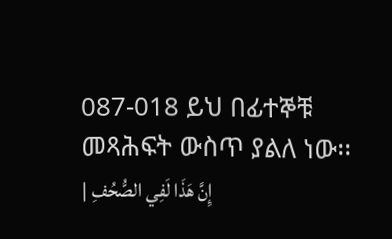087-018 ይህ በፊተኞቹ መጻሕፍት ውስጥ ያልለ ነው፡፡ | إِنَّ هَذَا لَفِي الصُّحُفِ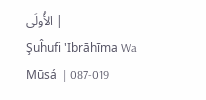الأُولَى |
Şuĥufi 'Ibrāhīma Wa Mūsá  | 087-019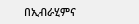በኢብራሂምና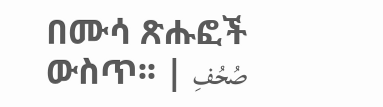በሙሳ ጽሑፎች ውስጥ፡፡ | صُحُفِ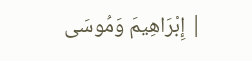إِبْرَاهِيمَ وَمُوسَى |